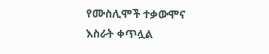የሙስሊሞች ተቃውሞና እስራት ቀጥሏል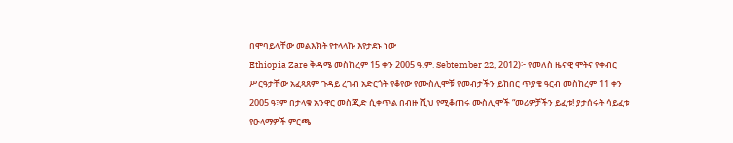በሞባይላቸው መልእክት የተላላኩ እየታደኑ ነው
Ethiopia Zare ቅዳሜ መስከረም 15 ቀን 2005 ዓ.ም. Sebtember 22, 2012)፦ የመለስ ዜናዊ ሞትና የቀብር ሥርዓታቸው አፈጻጸም ጉዳይ ረገብ አድርጎት የቆየው የሙስሊሞቹ የመብታችን ይከበር ጥያቄ ዓርብ መስከረም 11 ቀን 2005 ዓ፣ም በታላቁ አንዋር መስጂድ ሲቀጥል በብዙ ሺህ የሚቆጠሩ ሙስሊሞች “መሪዎቻችን ይፈቱ! ያታሰሩት ሳይፈቱ የዑላማዎች ምርጫ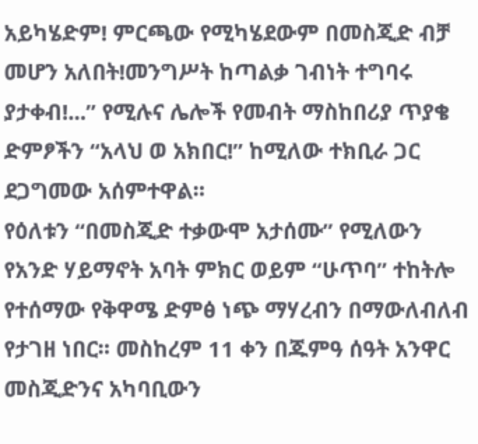አይካሄድም! ምርጫው የሚካሄደውም በመስጂድ ብቻ መሆን አለበት!መንግሥት ከጣልቃ ገብነት ተግባሩ ያታቀብ!...” የሚሉና ሌሎች የመብት ማስከበሪያ ጥያቄ ድምፆችን “አላህ ወ አክበር!” ከሚለው ተክቢራ ጋር ደጋግመው አሰምተዋል፡፡
የዕለቱን “በመስጂድ ተቃውሞ አታሰሙ” የሚለውን የአንድ ሃይማኖት አባት ምክር ወይም “ሁጥባ” ተከትሎ የተሰማው የቅዋሜ ድምፅ ነጭ ማሃረብን በማውለብለብ የታገዘ ነበር፡፡ መስከረም 11 ቀን በጁምዓ ሰዓት አንዋር መስጂድንና አካባቢውን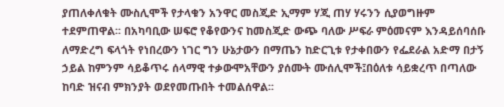ያጠለቀለቁት ሙስሊሞች የታላቁን አንዋር መስጂድ ኢማም ሃጂ ጠሃ ሃሩንን ሲያወግዙም ተደምጠዋል፡፡ በአካባቢው ሠፍሮ የቆየውንና ከመስጂድ ውጭ ባለው ሥፍራ ምዕመናም እንዳይሰባሰቡ ለማድረግ ፍላጎት የነበረውን ነገር ግን ሁኔታውን በማጤን ከድርጊቱ የታቀበውን የፌደራል አድማ በታኝ ኃይል ከምንም ሳይቆጥሩ ሰላማዊ ተቃውሞአቸውን ያሰሙት ሙሰሊሞች፤በዕለቱ ሳይቋረጥ በጣለው ከባድ ዝናብ ምክንያት ወደየመጡበት ተመልሰዋል፡፡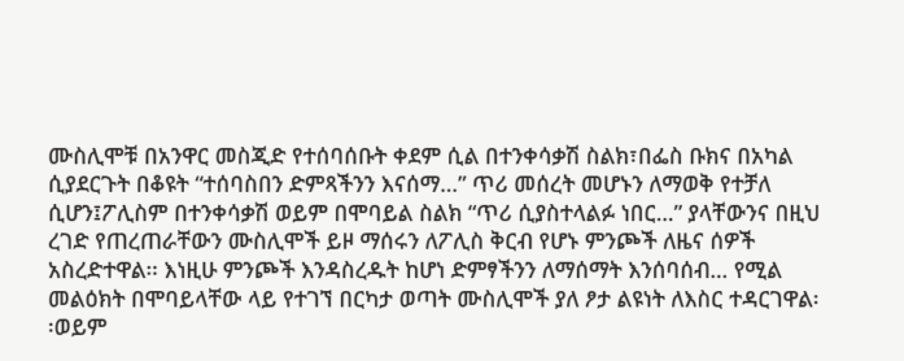ሙስሊሞቹ በአንዋር መስጂድ የተሰባሰቡት ቀደም ሲል በተንቀሳቃሽ ስልክ፣በፌስ ቡክና በአካል ሲያደርጉት በቆዩት “ተሰባስበን ድምጻችንን እናሰማ…” ጥሪ መሰረት መሆኑን ለማወቅ የተቻለ ሲሆን፤ፖሊስም በተንቀሳቃሽ ወይም በሞባይል ስልክ “ጥሪ ሲያስተላልፉ ነበር…” ያላቸውንና በዚህ ረገድ የጠረጠራቸውን ሙስሊሞች ይዞ ማሰሩን ለፖሊስ ቅርብ የሆኑ ምንጮች ለዜና ሰዎች አስረድተዋል፡፡ እነዚሁ ምንጮች እንዳስረዱት ከሆነ ድምፃችንን ለማሰማት እንሰባሰብ… የሚል መልዕክት በሞባይላቸው ላይ የተገኘ በርካታ ወጣት ሙስሊሞች ያለ ፆታ ልዩነት ለእስር ተዳርገዋል፡፡ወይም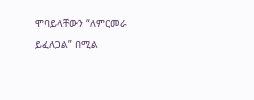ሞባይላቸውን “ለምርመራ ይፈለጋል” በሚል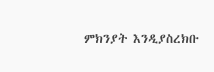ምክንያት እንዲያስረክቡ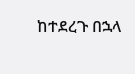ከተደረጉ በኋላ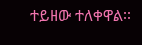ተይዘው ተለቀዋል፡፡